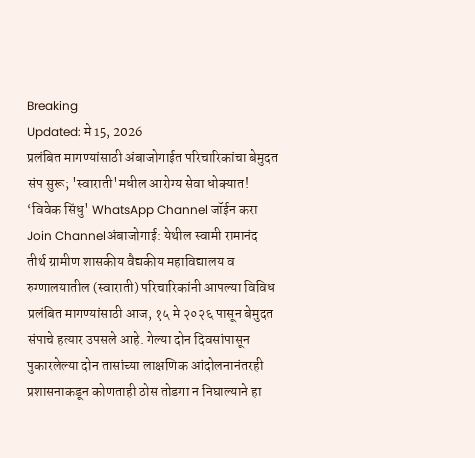Breaking
Updated: मे 15, 2026
प्रलंबित मागण्यांसाठी अंबाजोगाईत परिचारिकांचा बेमुदत संप सुरू; 'स्वाराती'मधील आरोग्य सेवा धोक्यात!
‘विवेक सिंधु' WhatsApp Channel जॉईन करा
Join Channelअंबाजोगाई: येथील स्वामी रामानंद तीर्थ ग्रामीण शासकीय वैद्यकीय महाविद्यालय व रुग्णालयातील (स्वाराती) परिचारिकांनी आपल्या विविध प्रलंबित मागण्यांसाठी आज, १५ मे २०२६ पासून बेमुदत संपाचे हत्यार उपसले आहे. गेल्या दोन दिवसांपासून पुकारलेल्या दोन तासांच्या लाक्षणिक आंदोलनानंतरही प्रशासनाकडून कोणताही ठोस तोडगा न निघाल्याने हा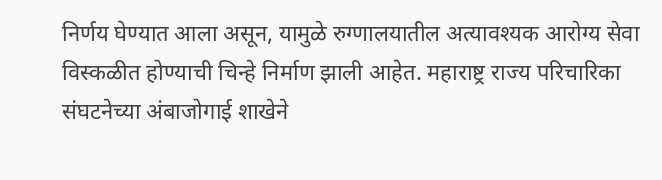निर्णय घेण्यात आला असून, यामुळे रुग्णालयातील अत्यावश्यक आरोग्य सेवा विस्कळीत होण्याची चिन्हे निर्माण झाली आहेत. महाराष्ट्र राज्य परिचारिका संघटनेच्या अंबाजोगाई शाखेने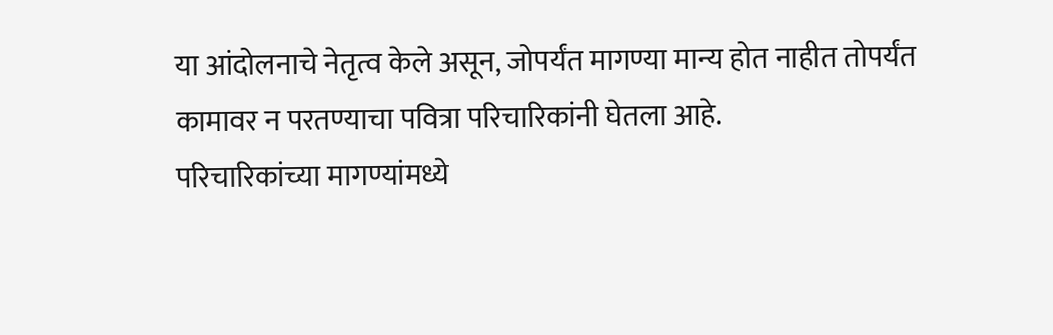या आंदोलनाचे नेतृत्व केले असून, जोपर्यंत मागण्या मान्य होत नाहीत तोपर्यंत कामावर न परतण्याचा पवित्रा परिचारिकांनी घेतला आहे.
परिचारिकांच्या मागण्यांमध्ये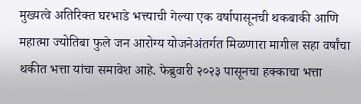मुख्यत्वे अतिरिक्त घरभाडे भत्त्याची गेल्या एक वर्षापासूनची थकबाकी आणि महात्मा ज्योतिबा फुले जन आरोग्य योजनेअंतर्गत मिळणारा मागील सहा वर्षांचा थकीत भत्ता यांचा समावेश आहे. फेब्रुवारी २०२३ पासूनचा हक्काचा भत्ता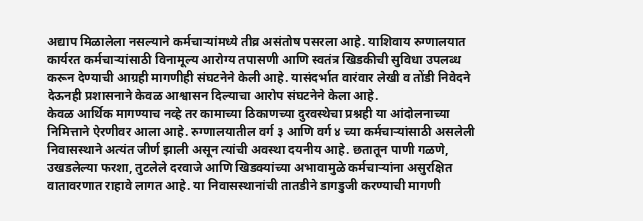अद्याप मिळालेला नसल्याने कर्मचाऱ्यांमध्ये तीव्र असंतोष पसरला आहे. याशिवाय रुग्णालयात कार्यरत कर्मचाऱ्यांसाठी विनामूल्य आरोग्य तपासणी आणि स्वतंत्र खिडकीची सुविधा उपलब्ध करून देण्याची आग्रही मागणीही संघटनेने केली आहे. यासंदर्भात वारंवार लेखी व तोंडी निवेदने देऊनही प्रशासनाने केवळ आश्वासन दिल्याचा आरोप संघटनेने केला आहे.
केवळ आर्थिक मागण्याच नव्हे तर कामाच्या ठिकाणच्या दुरवस्थेचा प्रश्नही या आंदोलनाच्या निमित्ताने ऐरणीवर आला आहे. रुग्णालयातील वर्ग ३ आणि वर्ग ४ च्या कर्मचाऱ्यांसाठी असलेली निवासस्थाने अत्यंत जीर्ण झाली असून त्यांची अवस्था दयनीय आहे. छतातून पाणी गळणे, उखडलेल्या फरशा, तुटलेले दरवाजे आणि खिडक्यांच्या अभावामुळे कर्मचाऱ्यांना असुरक्षित वातावरणात राहावे लागत आहे. या निवासस्थानांची तातडीने डागडुजी करण्याची मागणी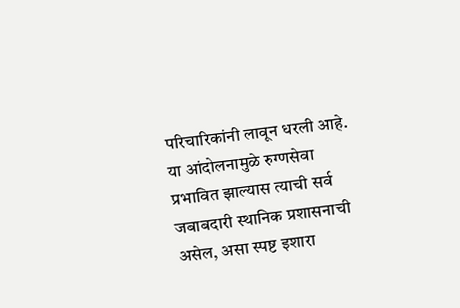परिचारिकांनी लावून धरली आहे. या आंदोलनामुळे रुग्णसेवा प्रभावित झाल्यास त्याची सर्व जबाबदारी स्थानिक प्रशासनाची असेल, असा स्पष्ट इशारा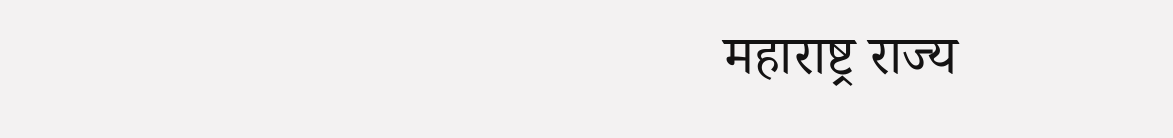महाराष्ट्र राज्य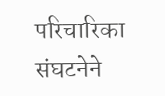परिचारिका संघटनेने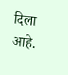दिला आहे.